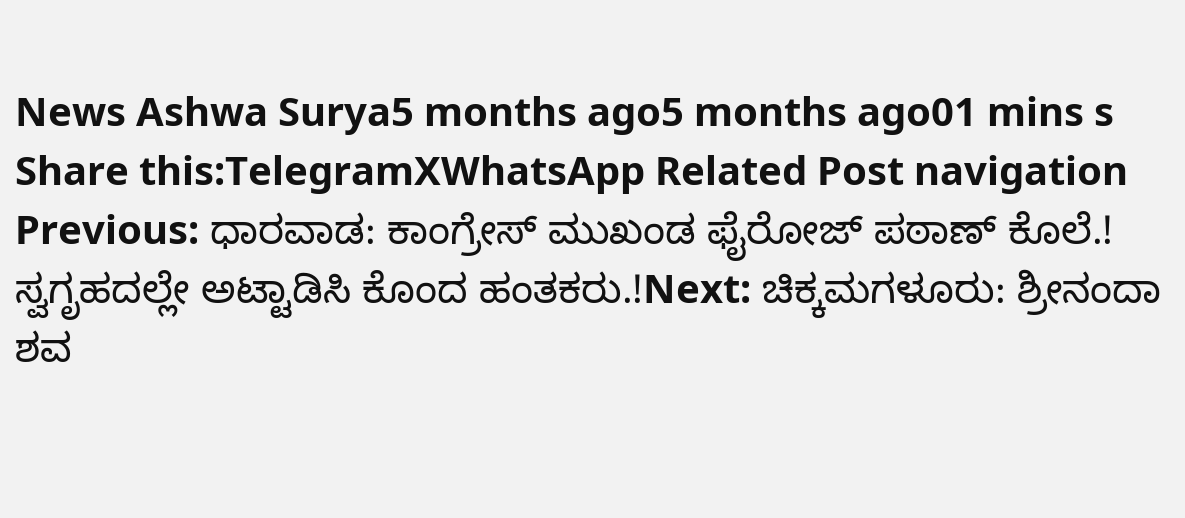News Ashwa Surya5 months ago5 months ago01 mins s Share this:TelegramXWhatsApp Related Post navigation Previous: ಧಾರವಾಡ: ಕಾಂಗ್ರೇಸ್ ಮುಖಂಡ ಫೈರೋಜ್ ಪಠಾಣ್ ಕೊಲೆ.! ಸ್ವಗೃಹದಲ್ಲೇ ಅಟ್ಟಾಡಿಸಿ ಕೊಂದ ಹಂತಕರು.!Next: ಚಿಕ್ಕಮಗಳೂರು: ಶ್ರೀನಂದಾ ಶವ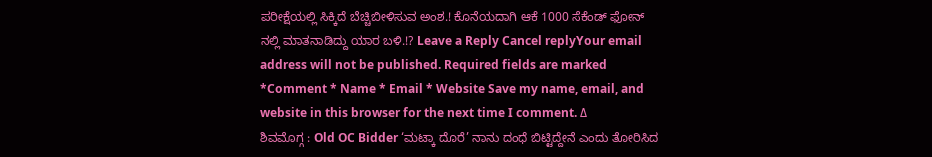ಪರೀಕ್ಷೆಯಲ್ಲಿ ಸಿಕ್ಕಿದೆ ಬೆಚ್ಚಿಬೀಳಿಸುವ ಅಂಶ.! ಕೊನೆಯದಾಗಿ ಆಕೆ 1000 ಸೆಕೆಂಡ್ ಫೋನ್ ನಲ್ಲಿ ಮಾತನಾಡಿದ್ದು ಯಾರ ಬಳಿ.!? Leave a Reply Cancel replyYour email address will not be published. Required fields are marked *Comment * Name * Email * Website Save my name, email, and website in this browser for the next time I comment. Δ
ಶಿವಮೊಗ್ಗ : Old OC Bidder ‘ಮಟ್ಕಾ ದೊರೆ’ ನಾನು ದಂಧೆ ಬಿಟ್ಟಿದ್ದೇನೆ ಎಂದು ತೋರಿಸಿದ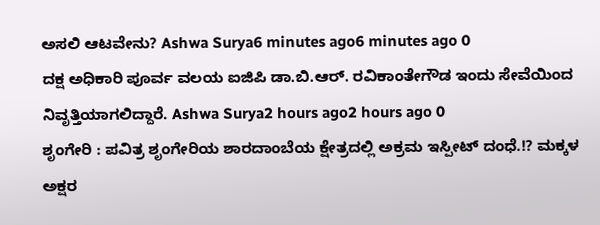ಅಸಲಿ ಆಟವೇನು? Ashwa Surya6 minutes ago6 minutes ago 0
ದಕ್ಷ ಅಧಿಕಾರಿ ಪೂರ್ವ ವಲಯ ಐಜಿಪಿ ಡಾ.ಬಿ.ಆರ್. ರವಿಕಾಂತೇಗೌಡ ಇಂದು ಸೇವೆಯಿಂದ ನಿವೃತ್ತಿಯಾಗಲಿದ್ದಾರೆ. Ashwa Surya2 hours ago2 hours ago 0
ಶೃಂಗೇರಿ : ಪವಿತ್ರ ಶೃಂಗೇರಿಯ ಶಾರದಾಂಬೆಯ ಕ್ಷೇತ್ರದಲ್ಲಿ ಅಕ್ರಮ ಇಸ್ಪೀಟ್ ದಂಧೆ.!? ಮಕ್ಕಳ ಅಕ್ಷರ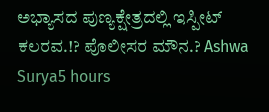ಅಭ್ಯಾಸದ ಪುಣ್ಯಕ್ಷೇತ್ರದಲ್ಲಿ ಇಸ್ಪೀಟ್ ಕಲರವ.!? ಪೊಲೀಸರ ಮೌನ.? Ashwa Surya5 hours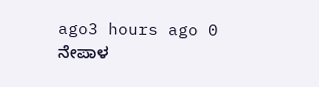ago3 hours ago 0
ನೇಪಾಳ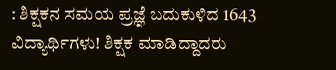: ಶಿಕ್ಷಕನ ಸಮಯ ಪ್ರಜ್ಞೆ ಬದುಕುಳಿದ 1643 ವಿದ್ಯಾರ್ಥಿಗಳು! ಶಿಕ್ಷಕ ಮಾಡಿದ್ದಾದರು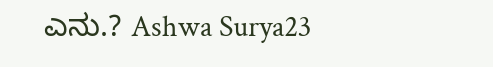ಎನು.? Ashwa Surya23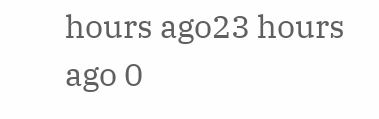hours ago23 hours ago 0